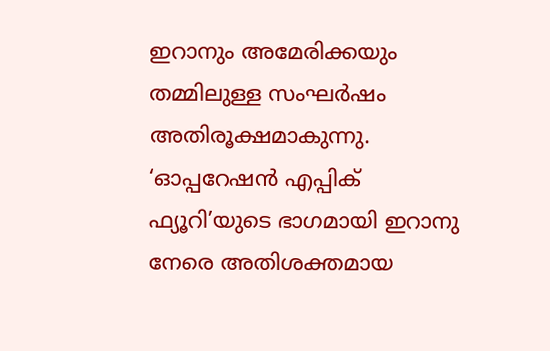ഇറാനും അമേരിക്കയും തമ്മിലുള്ള സംഘർഷം അതിരൂക്ഷമാകുന്നു. ‘ഓപ്പറേഷൻ എപ്പിക് ഫ്യൂറി’യുടെ ഭാഗമായി ഇറാനു നേരെ അതിശക്തമായ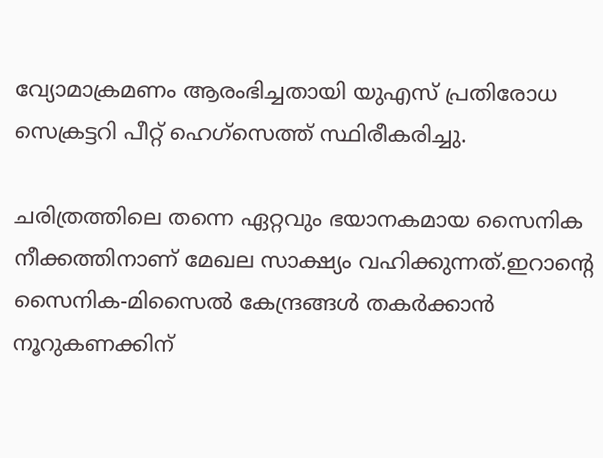വ്യോമാക്രമണം ആരംഭിച്ചതായി യുഎസ് പ്രതിരോധ സെക്രട്ടറി പീറ്റ് ഹെഗ്‌സെത്ത് സ്ഥിരീകരിച്ചു.

ചരിത്രത്തിലെ തന്നെ ഏറ്റവും ഭയാനകമായ സൈനിക നീക്കത്തിനാണ് മേഖല സാക്ഷ്യം വഹിക്കുന്നത്.ഇറാന്റെ സൈനിക-മിസൈൽ കേന്ദ്രങ്ങൾ തകർക്കാൻ നൂറുകണക്കിന്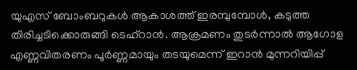യുഎസ് ബോംബറുകൾ ആകാശത്ത് ഇരമ്പുമ്പോൾ, കടുത്ത തിരിച്ചടിക്കൊരുങ്ങി ടെഹ്‌റാൻ. ആക്രമണം തുടർന്നാൽ ആഗോള എണ്ണവിതരണം പൂർണ്ണമായും തടയുമെന്ന് ഇറാൻ മുന്നറിയിപ്പ്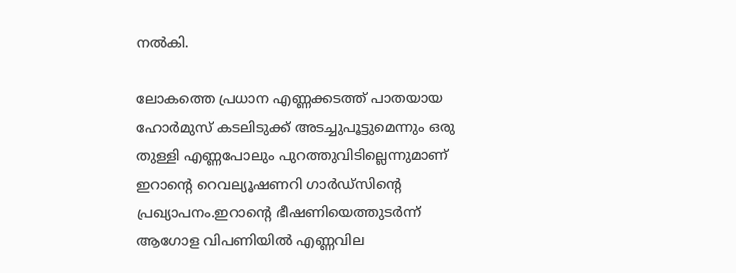നൽകി.

ലോകത്തെ പ്രധാന എണ്ണക്കടത്ത് പാതയായ ഹോർമുസ് കടലിടുക്ക് അടച്ചുപൂട്ടുമെന്നും ഒരു തുള്ളി എണ്ണപോലും പുറത്തുവിടില്ലെന്നുമാണ് ഇറാന്റെ റെവല്യൂഷണറി ഗാർഡ്‌സിന്റെ പ്രഖ്യാപനം.ഇറാന്റെ ഭീഷണിയെത്തുടർന്ന് ആഗോള വിപണിയിൽ എണ്ണവില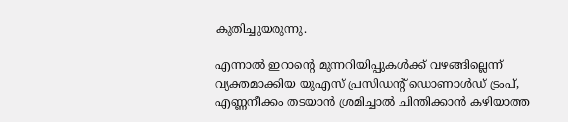കുതിച്ചുയരുന്നു.

എന്നാൽ ഇറാന്റെ മുന്നറിയിപ്പുകൾക്ക് വഴങ്ങില്ലെന്ന് വ്യക്തമാക്കിയ യുഎസ് പ്രസിഡന്റ് ഡൊണാൾഡ് ട്രംപ്, എണ്ണനീക്കം തടയാൻ ശ്രമിച്ചാൽ ചിന്തിക്കാൻ കഴിയാത്ത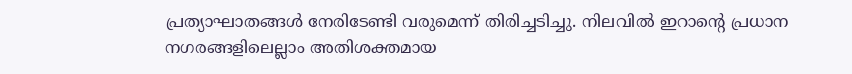പ്രത്യാഘാതങ്ങൾ നേരിടേണ്ടി വരുമെന്ന് തിരിച്ചടിച്ചു. നിലവിൽ ഇറാന്റെ പ്രധാന നഗരങ്ങളിലെല്ലാം അതിശക്തമായ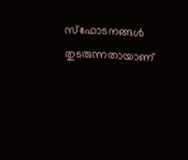സ്ഫോടനങ്ങൾ തുടരുന്നതായാണ്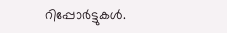റിപ്പോർട്ടുകൾ.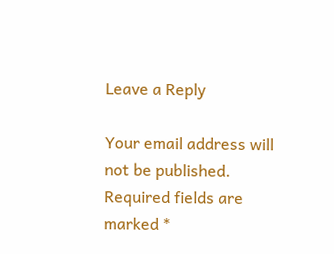Leave a Reply

Your email address will not be published. Required fields are marked *